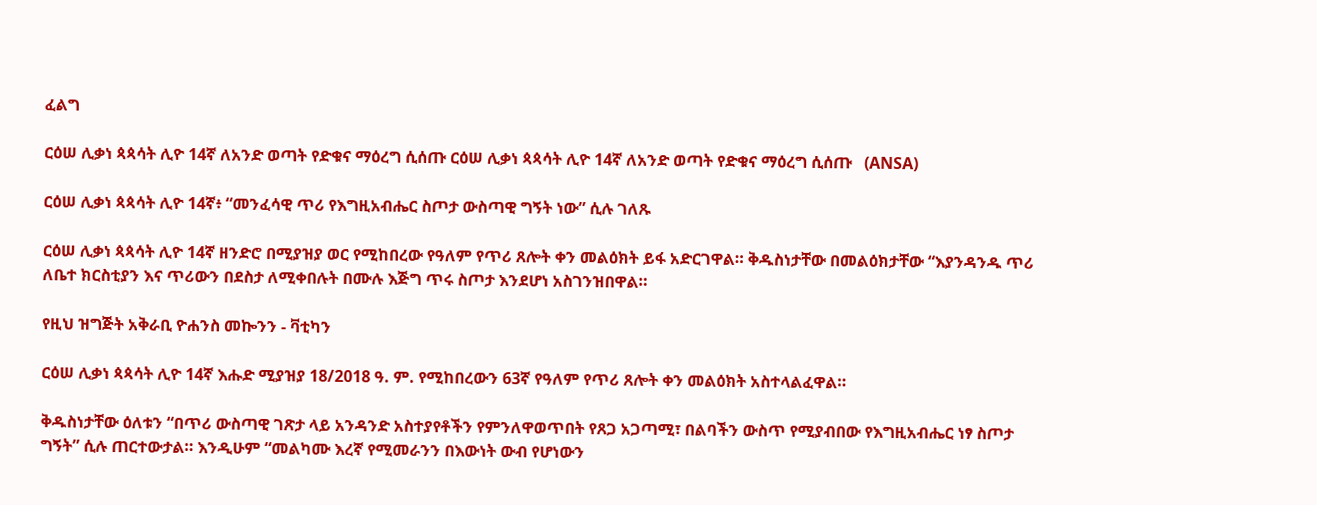ፈልግ

ርዕሠ ሊቃነ ጳጳሳት ሊዮ 14ኛ ለአንድ ወጣት የድቁና ማዕረግ ሲሰጡ ርዕሠ ሊቃነ ጳጳሳት ሊዮ 14ኛ ለአንድ ወጣት የድቁና ማዕረግ ሲሰጡ   (ANSA)

ርዕሠ ሊቃነ ጳጳሳት ሊዮ 14ኛ፥ “መንፈሳዊ ጥሪ የእግዚአብሔር ስጦታ ውስጣዊ ግኝት ነው” ሲሉ ገለጹ

ርዕሠ ሊቃነ ጳጳሳት ሊዮ 14ኛ ዘንድሮ በሚያዝያ ወር የሚከበረው የዓለም የጥሪ ጸሎት ቀን መልዕክት ይፋ አድርገዋል። ቅዱስነታቸው በመልዕክታቸው “እያንዳንዱ ጥሪ ለቤተ ክርስቲያን እና ጥሪውን በደስታ ለሚቀበሉት በሙሉ እጅግ ጥሩ ስጦታ እንደሆነ አስገንዝበዋል።

የዚህ ዝግጅት አቅራቢ ዮሐንስ መኰንን - ቫቲካን

ርዕሠ ሊቃነ ጳጳሳት ሊዮ 14ኛ እሑድ ሚያዝያ 18/2018 ዓ. ም. የሚከበረውን 63ኛ የዓለም የጥሪ ጸሎት ቀን መልዕክት አስተላልፈዋል።

ቅዱስነታቸው ዕለቱን “በጥሪ ውስጣዊ ገጽታ ላይ አንዳንድ አስተያየቶችን የምንለዋወጥበት የጸጋ አጋጣሚ፣ በልባችን ውስጥ የሚያብበው የእግዚአብሔር ነፃ ስጦታ ግኝት” ሲሉ ጠርተውታል። እንዲሁም “መልካሙ እረኛ የሚመራንን በእውነት ውብ የሆነውን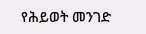የሕይወት መንገድ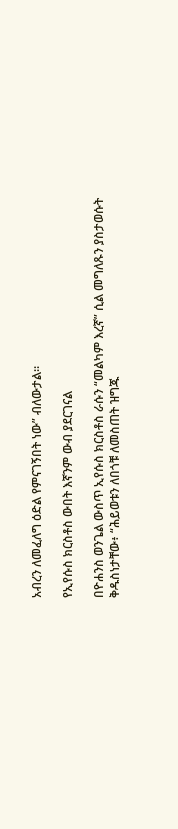አብረን ለመፈለግ ዕድል የምናገኝበት ነው” ብለውታል።

የኢየሱስ ክርስቶስ ውበት እኛንም ውብ ያደርገናል

በዮሐንስ ወንጌል ውስጥ ኢየሱስ ክርስቶስ ራሱን “መልካም እረኛ” ሲል መግለጹን ያስታወሱት ቅዱስነታቸው፥ “ሕይወቱን ለበጎቹ ለመስጠት ዝግጁ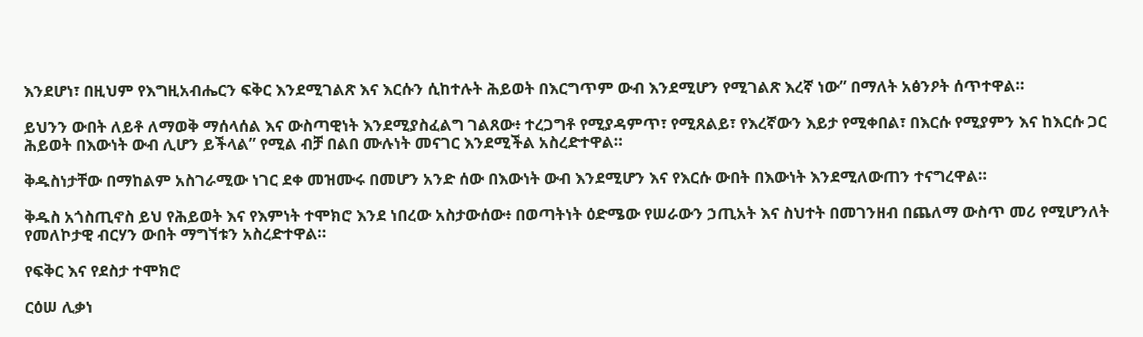እንደሆነ፣ በዚህም የእግዚአብሔርን ፍቅር እንደሚገልጽ እና እርሱን ሲከተሉት ሕይወት በእርግጥም ውብ እንደሚሆን የሚገልጽ እረኛ ነው” በማለት አፅንዖት ሰጥተዋል።

ይህንን ውበት ለይቶ ለማወቅ ማሰላሰል እና ውስጣዊነት እንደሚያስፈልግ ገልጸው፥ ተረጋግቶ የሚያዳምጥ፣ የሚጸልይ፣ የእረኛውን እይታ የሚቀበል፣ በእርሱ የሚያምን እና ከእርሱ ጋር ሕይወት በእውነት ውብ ሊሆን ይችላል” የሚል ብቻ በልበ ሙሉነት መናገር እንደሚችል አስረድተዋል።

ቅዱስነታቸው በማከልም አስገራሚው ነገር ደቀ መዝሙሩ በመሆን አንድ ሰው በእውነት ውብ እንደሚሆን እና የእርሱ ውበት በእውነት እንደሚለውጠን ተናግረዋል።

ቅዱስ አጎስጢኖስ ይህ የሕይወት እና የእምነት ተሞክሮ እንደ ነበረው አስታውሰው፥ በወጣትነት ዕድሜው የሠራውን ኃጢአት እና ስህተት በመገንዘብ በጨለማ ውስጥ መሪ የሚሆንለት የመለኮታዊ ብርሃን ውበት ማግኘቱን አስረድተዋል።

የፍቅር እና የደስታ ተሞክሮ

ርዕሠ ሊቃነ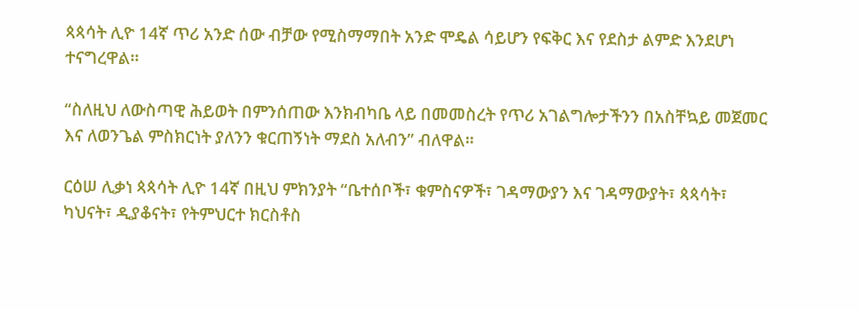ጳጳሳት ሊዮ 14ኛ ጥሪ አንድ ሰው ብቻው የሚስማማበት አንድ ሞዴል ሳይሆን የፍቅር እና የደስታ ልምድ እንደሆነ ተናግረዋል።

“ስለዚህ ለውስጣዊ ሕይወት በምንሰጠው እንክብካቤ ላይ በመመስረት የጥሪ አገልግሎታችንን በአስቸኳይ መጀመር እና ለወንጌል ምስክርነት ያለንን ቁርጠኝነት ማደስ አለብን” ብለዋል።

ርዕሠ ሊቃነ ጳጳሳት ሊዮ 14ኛ በዚህ ምክንያት “ቤተሰቦች፣ ቁምስናዎች፣ ገዳማውያን እና ገዳማውያት፣ ጳጳሳት፣ ካህናት፣ ዲያቆናት፣ የትምህርተ ክርስቶስ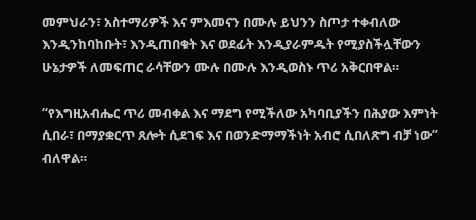መምህራን፣ አስተማሪዎች እና ምእመናን በሙሉ ይህንን ስጦታ ተቀብለው እንዲንከባከቡት፣ እንዲጠበቁት እና ወደፊት እንዲያራምዱት የሚያስችሏቸውን ሁኔታዎች ለመፍጠር ራሳቸውን ሙሉ በሙሉ እንዲወስኑ ጥሪ አቅርበዋል።

“የእግዚአብሔር ጥሪ መብቀል እና ማደግ የሚችለው አካባቢያችን በሕያው እምነት ሲበራ፣ በማያቋርጥ ጸሎት ሲደገፍ እና በወንድማማችነት አብሮ ሲበለጽግ ብቻ ነው” ብለዋል።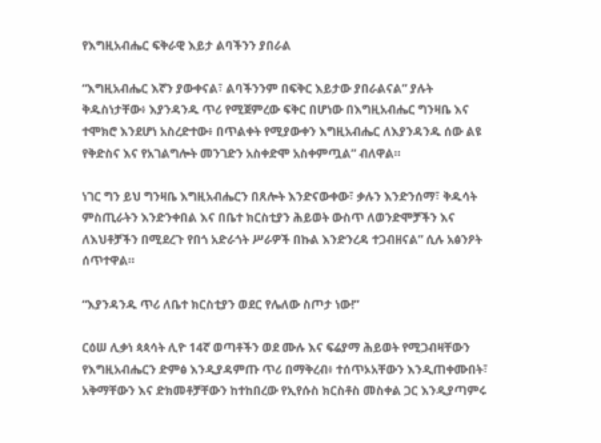የእግዚአብሔር ፍቅራዊ እይታ ልባችንን ያበራል

“እግዚአብሔር እኛን ያውቀናል፣ ልባችንንም በፍቅር እይታው ያበራልናል” ያሉት ቅዱስነታቸው፥ እያንዳንዱ ጥሪ የሚጀምረው ፍቅር በሆነው በእግዚአብሔር ግንዛቤ እና ተሞክሮ እንደሆነ አስረድተው፥ በጥልቀት የሚያውቀን እግዚአብሔር ለእያንዳንዱ ሰው ልዩ የቅድስና እና የአገልግሎት መንገድን አስቀድሞ አስቀምጧል” ብለዋል።

ነገር ግን ይህ ግንዛቤ እግዚአብሔርን በጸሎት እንድናውቀው፣ ቃሉን እንድንሰማ፣ ቅዱሳት ምስጢራትን እንድንቀበል እና በቤተ ክርስቲያን ሕይወት ውስጥ ለወንድሞቻችን እና ለእህቶቻችን በሚደረጉ የበጎ አድራጎት ሥራዎች በኩል እንድንረዳ ተጋብዘናል” ሲሉ አፅንዖት ሰጥተዋል።

“እያንዳንዱ ጥሪ ለቤተ ክርስቲያን ወደር የሌለው ስጦታ ነው!”

ርዕሠ ሊቃነ ጳጳሳት ሊዮ 14ኛ ወጣቶችን ወደ ሙሉ እና ፍሬያማ ሕይወት የሚጋብዛቸውን የእግዚአብሔርን ድምፅ እንዲያዳምጡ ጥሪ በማቅረብ፥ ተሰጥኦአቸውን እንዲጠቀሙበት፣ አቅማቸውን እና ድክመቶቻቸውን ከተከበረው የኢየሱስ ክርስቶስ መስቀል ጋር እንዲያጣምሩ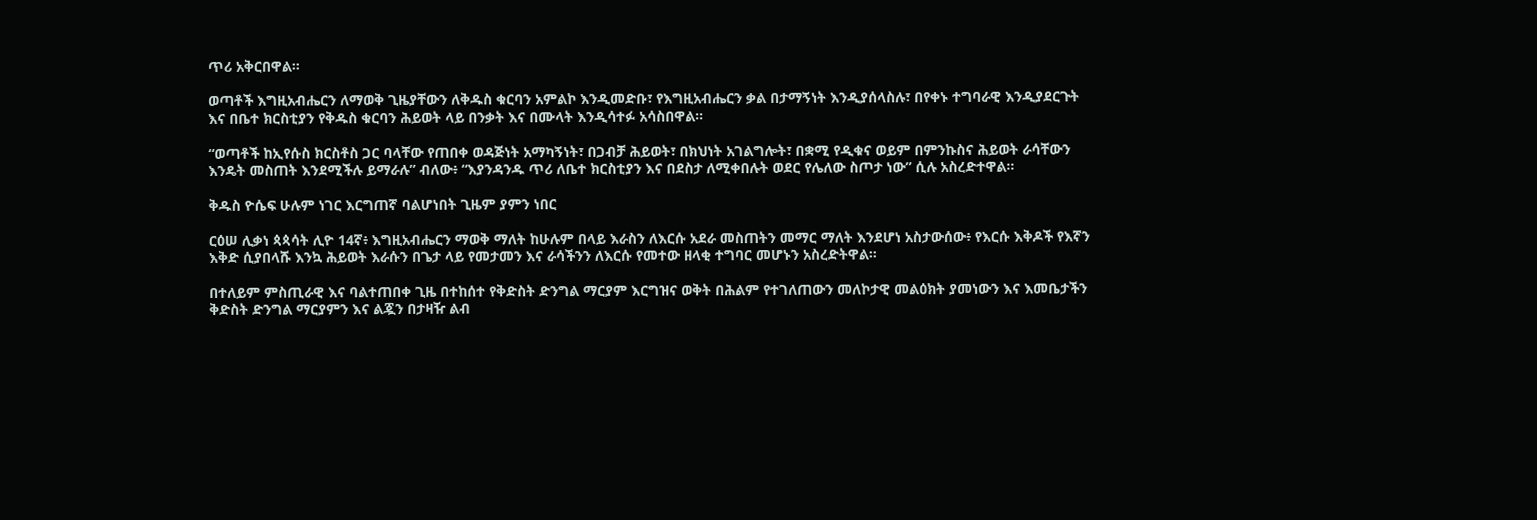ጥሪ አቅርበዋል።

ወጣቶች እግዚአብሔርን ለማወቅ ጊዜያቸውን ለቅዱስ ቁርባን አምልኮ እንዲመድቡ፣ የእግዚአብሔርን ቃል በታማኝነት እንዲያሰላስሉ፣ በየቀኑ ተግባራዊ እንዲያደርጉት እና በቤተ ክርስቲያን የቅዱስ ቁርባን ሕይወት ላይ በንቃት እና በሙላት እንዲሳተፉ አሳስበዋል።

“ወጣቶች ከኢየሱስ ክርስቶስ ጋር ባላቸው የጠበቀ ወዳጅነት አማካኝነት፣ በጋብቻ ሕይወት፣ በክህነት አገልግሎት፣ በቋሚ የዲቁና ወይም በምንኩስና ሕይወት ራሳቸውን እንዴት መስጠት እንደሚችሉ ይማራሉ” ብለው፥ “እያንዳንዱ ጥሪ ለቤተ ክርስቲያን እና በደስታ ለሚቀበሉት ወደር የሌለው ስጦታ ነው” ሲሉ አስረድተዋል።

ቅዱስ ዮሴፍ ሁሉም ነገር እርግጠኛ ባልሆነበት ጊዜም ያምን ነበር

ርዕሠ ሊቃነ ጳጳሳት ሊዮ 14ኛ፥ እግዚአብሔርን ማወቅ ማለት ከሁሉም በላይ እራስን ለእርሱ አደራ መስጠትን መማር ማለት እንደሆነ አስታውሰው፥ የእርሱ እቅዶች የእኛን እቅድ ሲያበላሹ እንኳ ሕይወት እራሱን በጌታ ላይ የመታመን እና ራሳችንን ለእርሱ የመተው ዘላቂ ተግባር መሆኑን አስረድትዋል።

በተለይም ምስጢራዊ እና ባልተጠበቀ ጊዜ በተከሰተ የቅድስት ድንግል ማርያም እርግዝና ወቅት በሕልም የተገለጠውን መለኮታዊ መልዕክት ያመነውን እና እመቤታችን ቅድስት ድንግል ማርያምን እና ልጇን በታዛዥ ልብ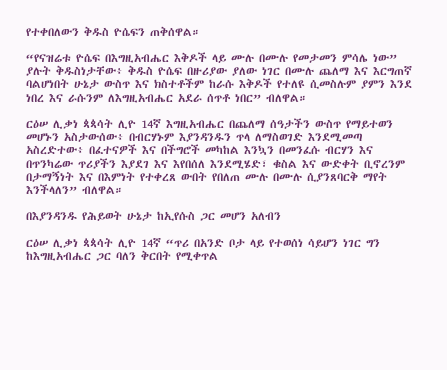የተቀበለውን ቅዱስ ዮሴፍን ጠቅሰዋል።

“የናዝሬቱ ዮሴፍ በእግዚአብሔር እቅዶች ላይ ሙሉ በሙሉ የመታመን ምሳሌ ነው” ያሉት ቅዱስነታቸው፥ ቅዱስ ዮሴፍ በዙሪያው ያለው ነገር በሙሉ ጨለማ እና እርግጠኛ ባልሆነበት ሁኔታ ውስጥ እና ክስተቶችም ከራሱ እቅዶች የተለዩ ሲመስሉም ያምን እንደ ነበረ እና ራሱንም ለእግዚአብሔር አደራ ሰጥቶ ነበር” ብለዋል።

ርዕሠ ሊቃነ ጳጳሳት ሊዮ 14ኛ እግዚአብሔር በጨለማ ሰዓታችን ውስጥ የማይተወን መሆኑን አስታውሰው፥ በብርሃኑም እያንዳንዱን ጥላ ለማስወገድ እንደሚመጣ አስረድተው፥ በፈተናዎች እና በችግሮች መካከል እንኳን በመንፈሱ ብርሃን እና በጥንካሬው ጥሪያችን እያደገ እና እየበሰለ እንደሚሄድ፣ ቁስል እና ውድቀት ቢኖረንም በታማኝነት እና በእምነት የተቀረጸ ውበት የበለጠ ሙሉ በሙሉ ሲያንጸባርቅ ማየት እንችላለን” ብለዋል።

በእያንዳንዱ የሕይወት ሁኔታ ከኢየሱስ ጋር መሆን አለብን

ርዕሠ ሊቃነ ጳጳሳት ሊዮ 14ኛ “ጥሪ በአንድ ቦታ ላይ የተወሰነ ሳይሆን ነገር ግን ከእግዚአብሔር ጋር ባለን ቅርበት የሚቀጥል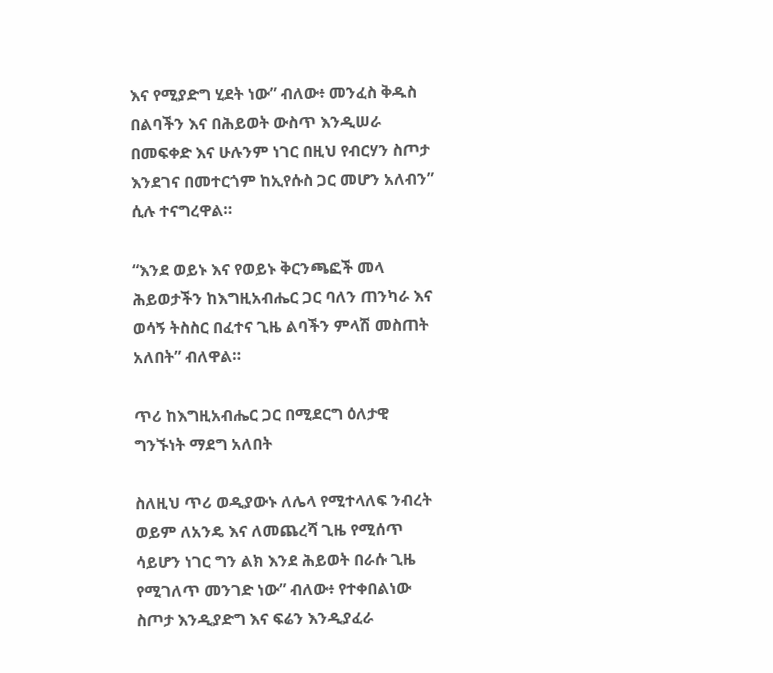እና የሚያድግ ሂደት ነው” ብለው፥ መንፈስ ቅዱስ በልባችን እና በሕይወት ውስጥ እንዲሠራ በመፍቀድ እና ሁሉንም ነገር በዚህ የብርሃን ስጦታ እንደገና በመተርጎም ከኢየሱስ ጋር መሆን አለብን” ሲሉ ተናግረዋል።

“እንደ ወይኑ እና የወይኑ ቅርንጫፎች መላ ሕይወታችን ከእግዚአብሔር ጋር ባለን ጠንካራ እና ወሳኝ ትስስር በፈተና ጊዜ ልባችን ምላሽ መስጠት አለበት” ብለዋል።

ጥሪ ከእግዚአብሔር ጋር በሚደርግ ዕለታዊ ግንኙነት ማደግ አለበት

ስለዚህ ጥሪ ወዲያውኑ ለሌላ የሚተላለፍ ንብረት ወይም ለአንዴ እና ለመጨረሻ ጊዜ የሚሰጥ ሳይሆን ነገር ግን ልክ እንደ ሕይወት በራሱ ጊዜ የሚገለጥ መንገድ ነው” ብለው፥ የተቀበልነው ስጦታ እንዲያድግ እና ፍሬን እንዲያፈራ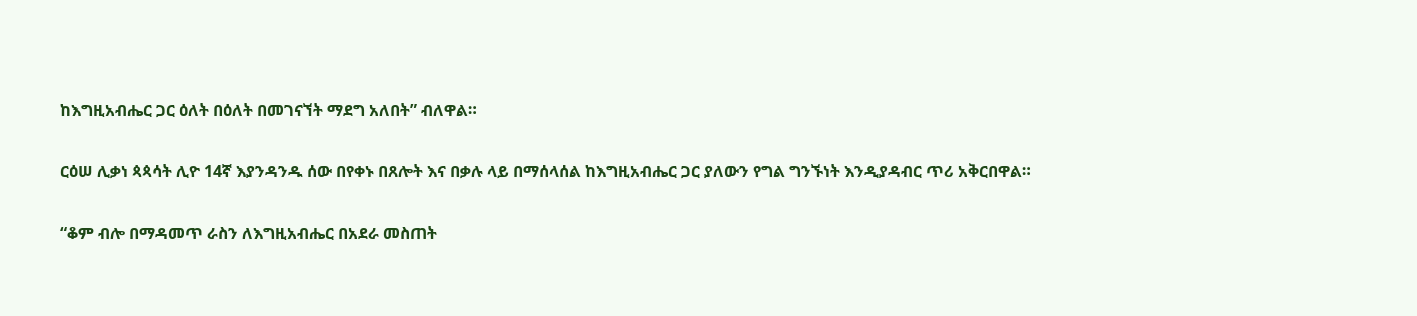ከእግዚአብሔር ጋር ዕለት በዕለት በመገናኘት ማደግ አለበት” ብለዋል።

ርዕሠ ሊቃነ ጳጳሳት ሊዮ 14ኛ እያንዳንዱ ሰው በየቀኑ በጸሎት እና በቃሉ ላይ በማሰላሰል ከእግዚአብሔር ጋር ያለውን የግል ግንኙነት እንዲያዳብር ጥሪ አቅርበዋል።

“ቆም ብሎ በማዳመጥ ራስን ለእግዚአብሔር በአደራ መስጠት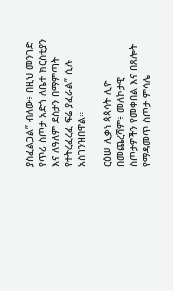ያስፈልጋል” ብለው፥ በዚህ መንገድ የጥሪ ስጦታ አድጎ ለቤተ ክርስቲያን እና ለዓለም ደስታን በማምጣት የተትረፈረፈ ፍሬ ያፈራል” ሲሉ አስገንዝበዋል።

ርዕሠ ሊቃነ ጳጳሳት ሊዮ በመጨረሻም፥ መለኮታዊ ስጦታዎችን የመቀበል እና በጸሎት የማዳመጥ ስጦታ ምሳሌ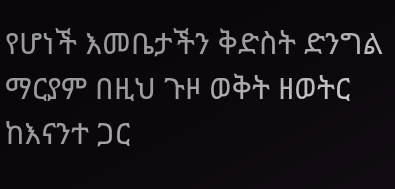የሆነች እመቤታችን ቅድስት ድንግል ማርያም በዚህ ጉዞ ወቅት ዘወትር ከእናንተ ጋር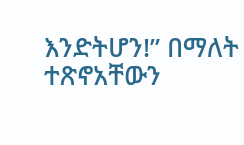እንድትሆን!” በማለት ተጽኖአቸውን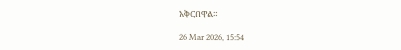አቅርበዋል።

26 Mar 2026, 15:54